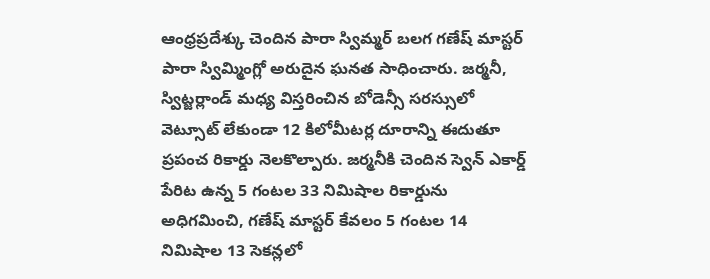ఆంధ్రప్రదేశ్కు చెందిన పారా స్విమ్మర్ బలగ గణేష్ మాస్టర్ పారా స్విమ్మింగ్లో అరుదైన ఘనత సాధించారు. జర్మనీ, స్విట్జర్లాండ్ మధ్య విస్తరించిన బోడెన్సీ సరస్సులో వెట్సూట్ లేకుండా 12 కిలోమీటర్ల దూరాన్ని ఈదుతూ ప్రపంచ రికార్డు నెలకొల్పారు. జర్మనీకి చెందిన స్వెన్ ఎకార్డ్ పేరిట ఉన్న 5 గంటల 33 నిమిషాల రికార్డును అధిగమించి, గణేష్ మాస్టర్ కేవలం 5 గంటల 14 నిమిషాల 13 సెకన్లలో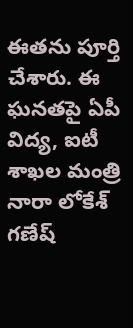ఈతను పూర్తి చేశారు. ఈ ఘనతపై ఏపీ విద్య, ఐటీ శాఖల మంత్రి నారా లోకేశ్ గణేష్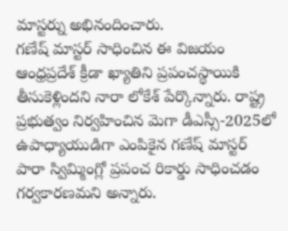మాస్టర్ను అభినందించారు.
గణేష్ మాస్టర్ సాధించిన ఈ విజయం ఆంధ్రప్రదేశ్ క్రీడా ఖ్యాతిని ప్రపంచస్థాయికి తీసుకెళ్లిందని నారా లోకేశ్ పేర్కొన్నారు. రాష్ట్ర ప్రభుత్వం నిర్వహించిన మెగా డీఎస్సీ-2025లో ఉపాధ్యాయుడిగా ఎంపికైన గణేష్ మాస్టర్ పారా స్విమ్మింగ్లో ప్రపంచ రికార్డు సాధించడం గర్వకారణమని అన్నారు.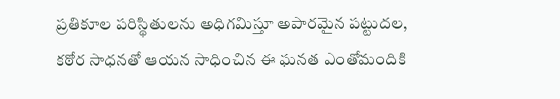ప్రతికూల పరిస్థితులను అధిగమిస్తూ అపారమైన పట్టుదల, కఠోర సాధనతో ఆయన సాధించిన ఈ ఘనత ఎంతోమందికి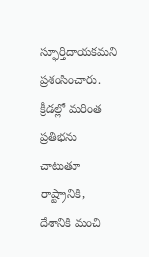స్ఫూర్తిదాయకమని ప్రశంసించారు. క్రీడల్లో మరింత ప్రతిభను చాటుతూ రాష్ట్రానికి, దేశానికి మంచి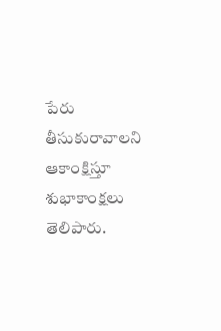పేరు తీసుకురావాలని ఆకాంక్షిస్తూ శుభాకాంక్షలు తెలిపారు.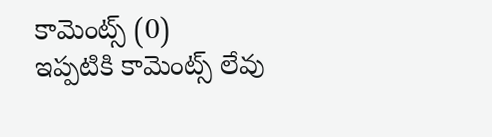కామెంట్స్ (0)
ఇప్పటికి కామెంట్స్ లేవు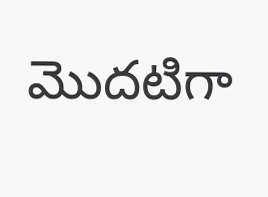మొదటిగా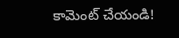కామెంట్ చేయండి!